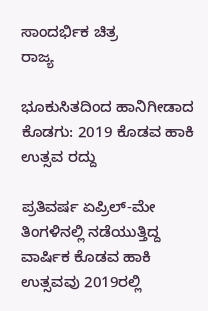ಸಾಂದರ್ಭಿಕ ಚಿತ್ರ
ರಾಜ್ಯ

ಭೂಕುಸಿತದಿಂದ ಹಾನಿಗೀಡಾದ ಕೊಡಗು: 2019 ಕೊಡವ ಹಾಕಿ ಉತ್ಸವ ರದ್ದು

ಪ್ರತಿವರ್ಷ ಏಪ್ರಿಲ್-ಮೇ ತಿಂಗಳಿನಲ್ಲಿ ನಡೆಯುತ್ತಿದ್ದ ವಾರ್ಷಿಕ ಕೊಡವ ಹಾಕಿ ಉತ್ಸವವು 2019ರಲ್ಲಿ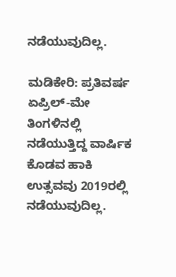ನಡೆಯುವುದಿಲ್ಲ.

ಮಡಿಕೇರಿ: ಪ್ರತಿವರ್ಷ ಏಪ್ರಿಲ್-ಮೇ ತಿಂಗಳಿನಲ್ಲಿ ನಡೆಯುತ್ತಿದ್ದ ವಾರ್ಷಿಕ ಕೊಡವ ಹಾಕಿ ಉತ್ಸವವು 2019ರಲ್ಲಿ ನಡೆಯುವುದಿಲ್ಲ.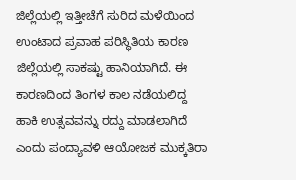ಜಿಲ್ಲೆಯಲ್ಲಿ ಇತ್ತೀಚೆಗೆ ಸುರಿದ ಮಳೆಯಿಂದ ಉಂಟಾದ ಪ್ರವಾಹ ಪರಿಸ್ಥಿತಿಯ ಕಾರಣ ಜಿಲ್ಲೆಯಲ್ಲಿ ಸಾಕಷ್ಟು ಹಾನಿಯಾಗಿದೆ. ಈ ಕಾರಣದಿಂದ ತಿಂಗಳ ಕಾಲ ನಡೆಯಲಿದ್ದ ಹಾಕಿ ಉತ್ಸವವನ್ನು ರದ್ದು ಮಾಡಲಾಗಿದೆ ಎಂದು ಪಂದ್ಯಾವಳಿ ಆಯೋಜಕ ಮುಕ್ಕತಿರಾ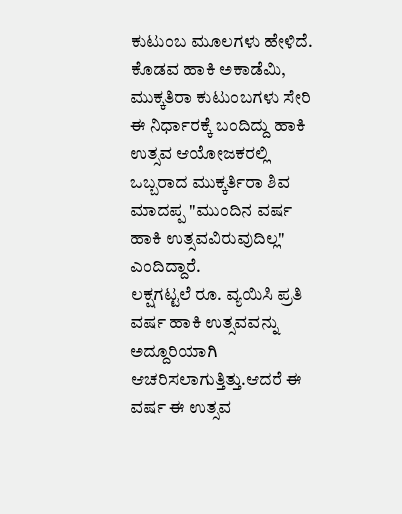ಕುಟುಂಬ ಮೂಲಗಳು ಹೇಳಿದೆ.
ಕೊಡವ ಹಾಕಿ ಅಕಾಡೆಮಿ, ಮುಕ್ಕತಿರಾ ಕುಟುಂಬಗಳು ಸೇರಿ ಈ ನಿರ್ಧಾರಕ್ಕೆ ಬಂದಿದ್ದು ಹಾಕಿ ಉತ್ಸವ ಆಯೋಜಕರಲ್ಲಿ ಒಬ್ಬರಾದ ಮುಕ್ಕರ್ತಿರಾ ಶಿವ ಮಾದಪ್ಪ "ಮುಂದಿನ ವರ್ಷ ಹಾಕಿ ಉತ್ಸವವಿರುವುದಿಲ್ಲ" ಎಂದಿದ್ದಾರೆ.
ಲಕ್ಷಗಟ್ಟಲೆ ರೂ. ವ್ಯಯಿಸಿ ಪ್ರತಿ ವರ್ಷ ಹಾಕಿ ಉತ್ಸವವನ್ನು ಅದ್ದೂರಿಯಾಗಿ ಆಚರಿಸಲಾಗುತ್ತಿತ್ತು.ಆದರೆ ಈ ವರ್ಷ ಈ ಉತ್ಸವ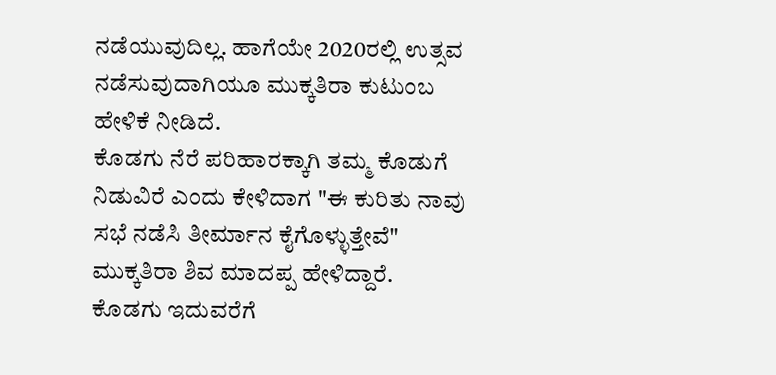ನಡೆಯುವುದಿಲ್ಲ. ಹಾಗೆಯೇ 2020ರಲ್ಲಿ ಉತ್ಸವ ನಡೆಸುವುದಾಗಿಯೂ ಮುಕ್ಕತಿರಾ ಕುಟುಂಬ ಹೇಳಿಕೆ ನೀಡಿದೆ.
ಕೊಡಗು ನೆರೆ ಪರಿಹಾರಕ್ಕಾಗಿ ತಮ್ಮ ಕೊಡುಗೆ ನಿಡುವಿರೆ ಎಂದು ಕೇಳಿದಾಗ "ಈ ಕುರಿತು ನಾವು ಸಭೆ ನಡೆಸಿ ತೀರ್ಮಾನ ಕೈಗೊಳ್ಳುತ್ತೇವೆ" ಮುಕ್ಕತಿರಾ ಶಿವ ಮಾದಪ್ಪ ಹೇಳಿದ್ದಾರೆ.
ಕೊಡಗು ಇದುವರೆಗೆ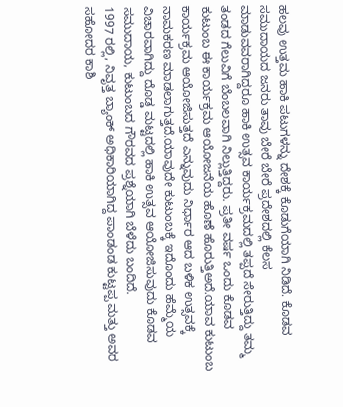ಹಲವು ಉತ್ತಮ ಹಾಕಿ ಪಟುಗಳನ್ನು ದೇಶಕ್ಕೆ ಕೊಡುಗೆಯಾಗಿ ನಿಡಿದೆ. ಕೊಡವ ಸಮುದಾಯದ ಜನರು ತಾವು ಬೇರೆ ಬೇರೆ ಪ್ರದೇಶದಲ್ಲಿ ಕೆಲಸ ಮಾಡುವವರಾಗಿದ್ದರೂ ಹಾಕಿ ಉತ್ಸವ ಕಾರ್ಯಕ್ರಮದಲ್ಲಿ ತಪ್ಪದೆ ಸೇರುತ್ತಿದ್ದು ತಮ್ಮ ತಂಡದ ಗೆಲುವಿಗೆ ಬೆಂಬಲವಾಗಿ ನಿಲ್ಲುತ್ತಿದ್ದರು. ಪ್ರತೀ ವರ್ಷ ಒಂದು ಕೊಡವ ಕುಟುಂಬ ಈ ಕಾರ್ಯಕ್ರಮ ಆಯೋಜನೆಯ ಹೊಣೆ ಹೊರುತ್ತಿಅದೆ.ಯಾವ ಕುಟುಂಬ ಕಾರ್ಯಕ್ರಮ ಆಯೋಜಿಸುತ್ತದೆ ಎನ್ನುವುದು ನಿರ್ಧಾರ ಆದ ಬಳಿಕ ಉತ್ಸವಕ್ಕೆ ನಾಮಕರಣ ಮಾಡಲಾಗುತ್ತದೆ.ಯಾವುದೇ ಕುಟುಂಬಕ್ಕೆ ಇದೊಂದು ಹೆಮ್ಮೆಯ ವಿಚಾರವಾಗಿದ್ದು ದೊಡ್ಡ ಮಟ್ಟದಲ್ಲಿ ಹಾಕಿ ಉತ್ಸವ ಆಯೋಜಿಸುವುದು ಕೊಡವ ಸಮುದಾಯ, ಕುಟುಂಬದ ಗೌರವದ ಪ್ರಶ್ನೆಯಾಗಿ ಬೆಳೆದು ಬಂದಿದೆ.
1997 ರಲ್ಲಿ, ನಿವೃತ್ತ ಬ್ಯಾಂಕ್ ಅಧಿಕಾರಿಯಾಗಿದ್ದ ಪಾಂಡಂಡ ಕುಟ್ಟಪ್ಪ ಮತ್ತು ಅವರ ಸಹೋದರ ಕಾಶಿ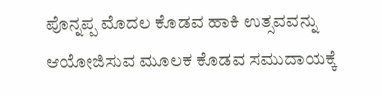ಪೊನ್ನಪ್ಪ ಮೊದಲ ಕೊಡವ ಹಾಕಿ ಉತ್ಸವವನ್ನು ಆಯೋಜಿಸುವ ಮೂಲಕ ಕೊಡವ ಸಮುದಾಯಕ್ಕೆ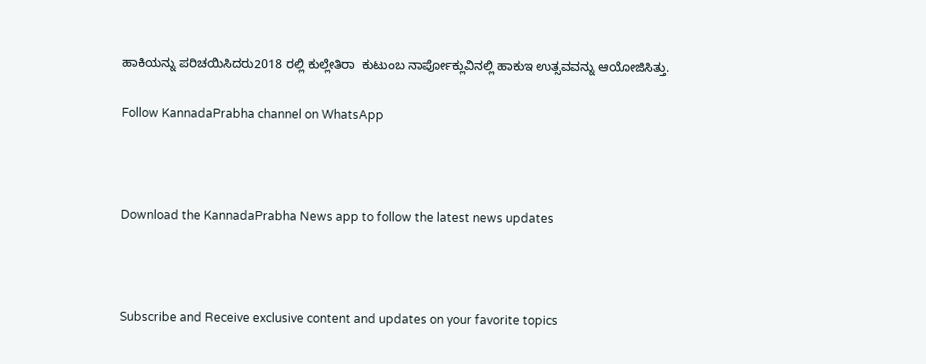ಹಾಕಿಯನ್ನು ಪರಿಚಯಿಸಿದರು2018 ರಲ್ಲಿ ಕುಲ್ಲೇತಿರಾ  ಕುಟುಂಬ ನಾರ್ಪೋಕ್ಲುವಿನಲ್ಲಿ ಹಾಕುಇ ಉತ್ಸವವನ್ನು ಆಯೋಜಿಸಿತ್ತು.

Follow KannadaPrabha channel on WhatsApp



Download the KannadaPrabha News app to follow the latest news updates



Subscribe and Receive exclusive content and updates on your favorite topics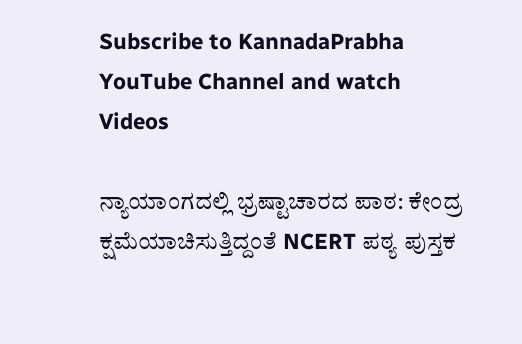Subscribe to KannadaPrabha YouTube Channel and watch Videos

ನ್ಯಾಯಾಂಗದಲ್ಲಿ ಭ್ರಷ್ಟಾಚಾರದ ಪಾಠ: ಕೇಂದ್ರ ಕ್ಷಮೆಯಾಚಿಸುತ್ತಿದ್ದಂತೆ NCERT ಪಠ್ಯ ಪುಸ್ತಕ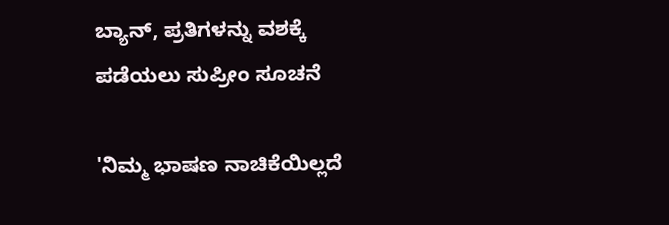ಬ್ಯಾನ್, ಪ್ರತಿಗಳನ್ನು ವಶಕ್ಕೆ ಪಡೆಯಲು ಸುಪ್ರೀಂ ಸೂಚನೆ

'ನಿಮ್ಮ ಭಾಷಣ ನಾಚಿಕೆಯಿಲ್ಲದೆ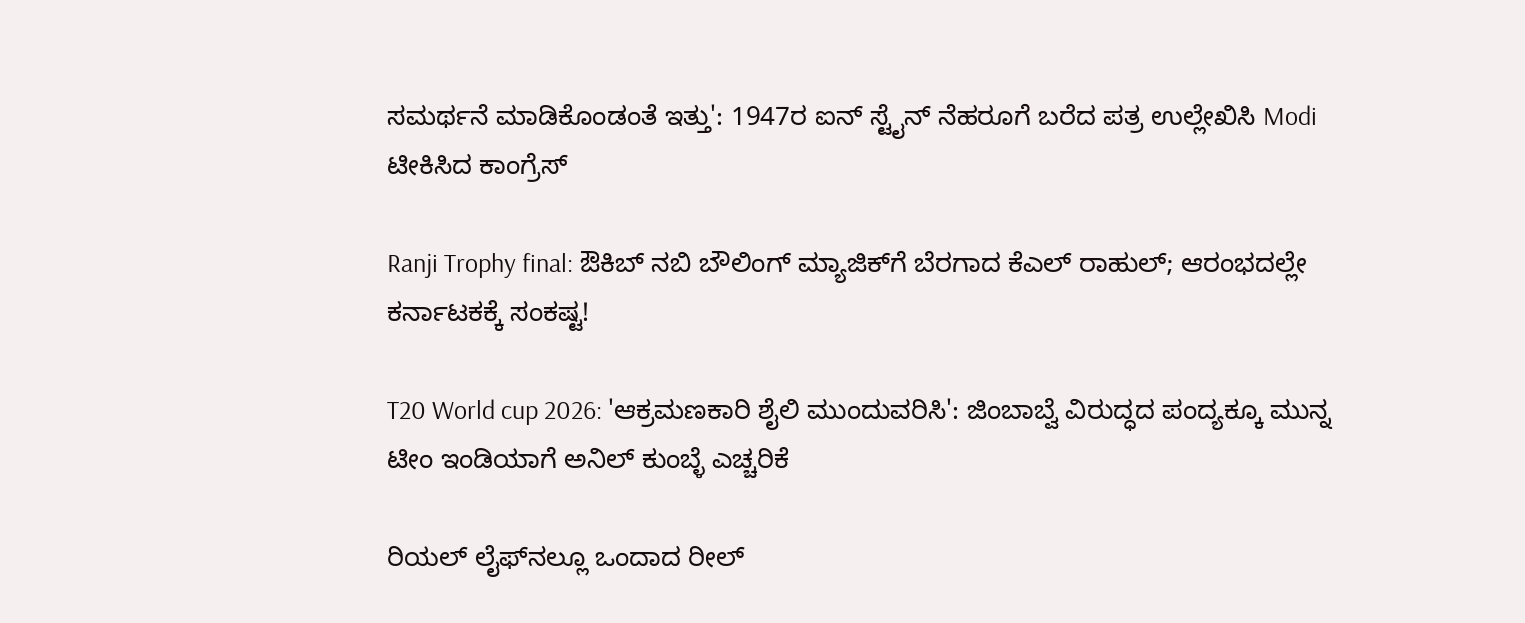ಸಮರ್ಥನೆ ಮಾಡಿಕೊಂಡಂತೆ ಇತ್ತು': 1947ರ ಐನ್ ಸ್ಟೈನ್ ನೆಹರೂಗೆ ಬರೆದ ಪತ್ರ ಉಲ್ಲೇಖಿಸಿ Modi ಟೀಕಿಸಿದ ಕಾಂಗ್ರೆಸ್

Ranji Trophy final: ಔಕಿಬ್ ನಬಿ ಬೌಲಿಂಗ್ ಮ್ಯಾಜಿಕ್‌ಗೆ ಬೆರಗಾದ ಕೆಎಲ್ ರಾಹುಲ್; ಆರಂಭದಲ್ಲೇ ಕರ್ನಾಟಕಕ್ಕೆ ಸಂಕಷ್ಟ!

T20 World cup 2026: 'ಆಕ್ರಮಣಕಾರಿ ಶೈಲಿ ಮುಂದುವರಿಸಿ': ಜಿಂಬಾಬ್ವೆ ವಿರುದ್ಧದ ಪಂದ್ಯಕ್ಕೂ ಮುನ್ನ ಟೀಂ ಇಂಡಿಯಾಗೆ ಅನಿಲ್ ಕುಂಬ್ಳೆ ಎಚ್ಚರಿಕೆ

ರಿಯಲ್ ಲೈಫ್‌ನಲ್ಲೂ ಒಂದಾದ ರೀಲ್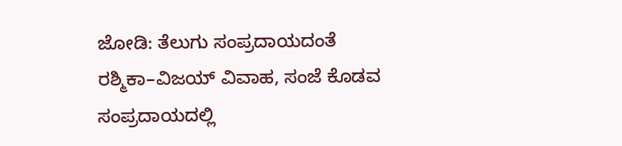ಜೋಡಿ: ತೆಲುಗು ಸಂಪ್ರದಾಯದಂತೆ ರಶ್ಮಿಕಾ–ವಿಜಯ್ ವಿವಾಹ, ಸಂಜೆ ಕೊಡವ ಸಂಪ್ರದಾಯದಲ್ಲಿ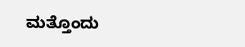ಮತ್ತೊಂದು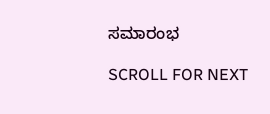ಸಮಾರಂಭ

SCROLL FOR NEXT